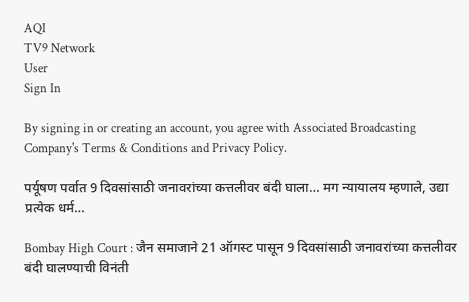AQI
TV9 Network
User
Sign In

By signing in or creating an account, you agree with Associated Broadcasting Company's Terms & Conditions and Privacy Policy.

पर्यूषण पर्वात 9 दिवसांसाठी जनावरांच्या कत्तलीवर बंदी घाला… मग न्यायालय म्हणाले, उद्या प्रत्येक धर्म…

Bombay High Court : जैन समाजाने 21 ऑगस्ट पासून 9 दिवसांसाठी जनावरांच्या कत्तलीवर बंदी घालण्याची विनंती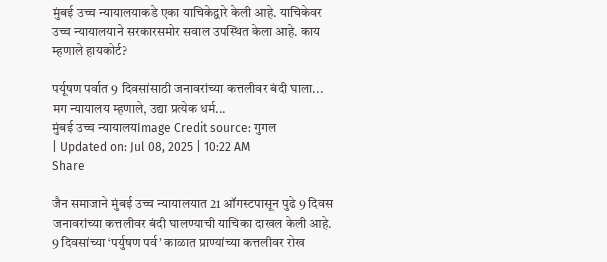मुंबई उच्च न्यायालयाकडे एका याचिकेद्वारे केली आहे. याचिकेवर उच्च न्यायालयाने सरकारसमोर सवाल उपस्थित केला आहे. काय म्हणाले हायकोर्ट?

पर्यूषण पर्वात 9 दिवसांसाठी जनावरांच्या कत्तलीवर बंदी घाला... मग न्यायालय म्हणाले, उद्या प्रत्येक धर्म...
मुंबई उच्च न्यायालयImage Credit source: गुगल
| Updated on: Jul 08, 2025 | 10:22 AM
Share

जैन समाजाने मुंबई उच्च न्यायालयात 21 ऑगस्टपासून पुढे 9 दिवस जनावरांच्या कत्तलीवर बंदी घालण्याची याचिका दाखल केली आहे. 9 दिवसांच्या ‘पर्युषण पर्व’ काळात प्राण्यांच्या कत्तलीवर रोख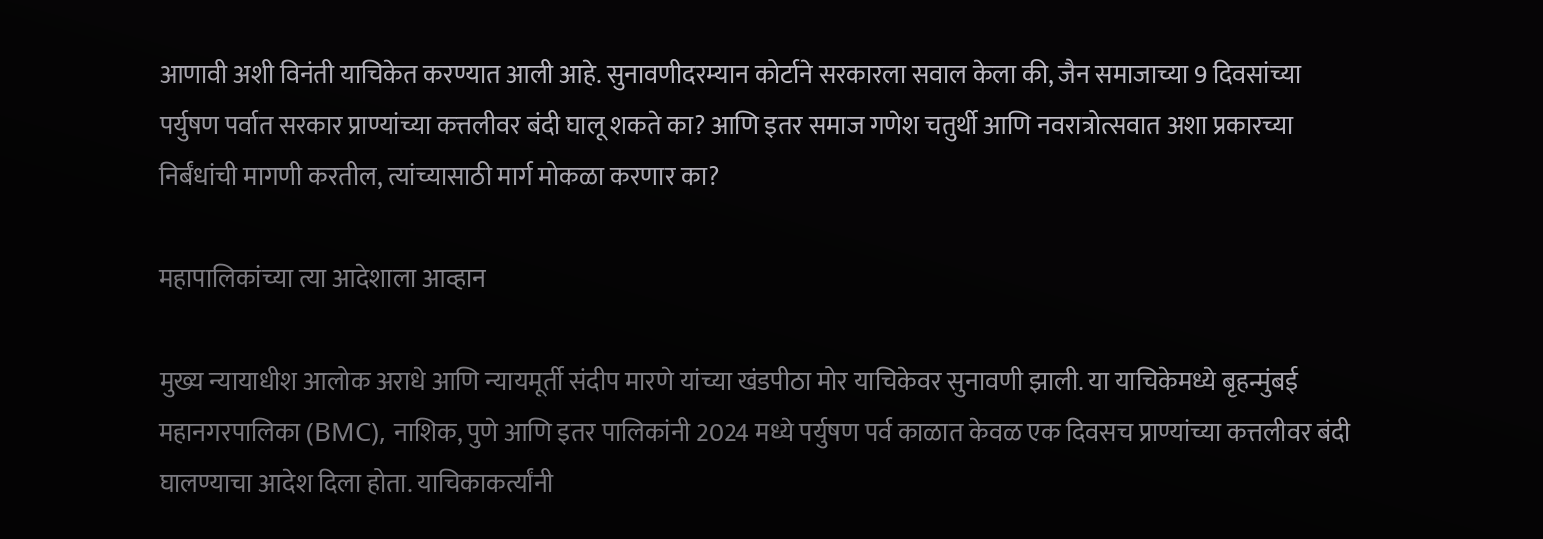आणावी अशी विनंती याचिकेत करण्यात आली आहे. सुनावणीदरम्यान कोर्टाने सरकारला सवाल केला की, जैन समाजाच्या 9 दिवसांच्या पर्युषण पर्वात सरकार प्राण्यांच्या कत्तलीवर बंदी घालू शकते का? आणि इतर समाज गणेश चतुर्थी आणि नवरात्रोत्सवात अशा प्रकारच्या निर्बंधांची मागणी करतील, त्यांच्यासाठी मार्ग मोकळा करणार का?

महापालिकांच्या त्या आदेशाला आव्हान

मुख्य न्यायाधीश आलोक अराधे आणि न्यायमूर्ती संदीप मारणे यांच्या खंडपीठा मोर याचिकेवर सुनावणी झाली. या याचिकेमध्ये बृहन्मुंबई महानगरपालिका (BMC), नाशिक, पुणे आणि इतर पालिकांनी 2024 मध्ये पर्युषण पर्व काळात केवळ एक दिवसच प्राण्यांच्या कत्तलीवर बंदी घालण्याचा आदेश दिला होता. याचिकाकर्त्यांनी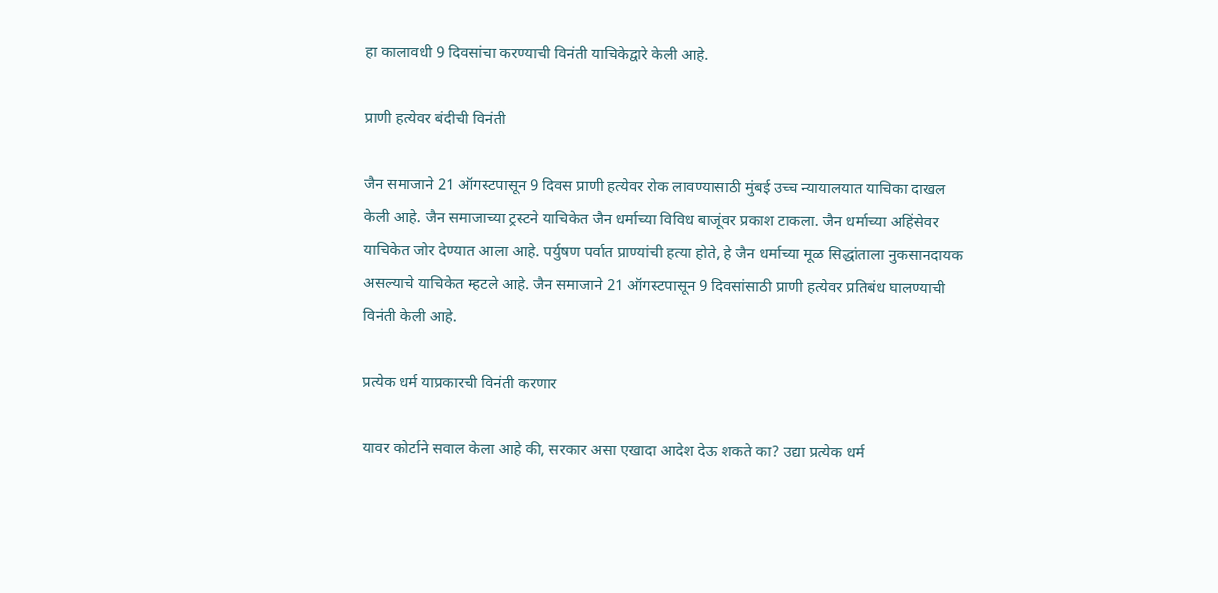हा कालावधी 9 दिवसांचा करण्याची विनंती याचिकेद्वारे केली आहे.

प्राणी हत्येवर बंदीची विनंती

जैन समाजाने 21 ऑगस्टपासून 9 दिवस प्राणी हत्येवर रोक लावण्यासाठी मुंबई उच्च न्यायालयात याचिका दाखल केली आहे. जैन समाजाच्या ट्रस्टने याचिकेत जैन धर्माच्या विविध बाजूंवर प्रकाश टाकला. जैन धर्माच्या अहिंसेवर याचिकेत जोर देण्यात आला आहे. पर्युषण पर्वात प्राण्यांची हत्या होते, हे जैन धर्माच्या मूळ सिद्धांताला नुकसानदायक असल्याचे याचिकेत म्हटले आहे. जैन समाजाने 21 ऑगस्टपासून 9 दिवसांसाठी प्राणी हत्येवर प्रतिबंध घालण्याची विनंती केली आहे.

प्रत्येक धर्म याप्रकारची विनंती करणार

यावर कोर्टाने सवाल केला आहे की, सरकार असा एखादा आदेश देऊ शकते का? उद्या प्रत्येक धर्म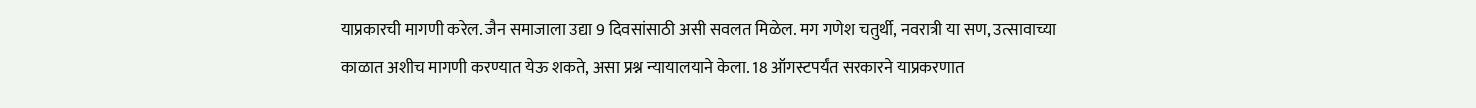याप्रकारची मागणी करेल. जैन समाजाला उद्या 9 दिवसांसाठी असी सवलत मिळेल. मग गणेश चतुर्थी, नवरात्री या सण, उत्सावाच्या काळात अशीच मागणी करण्यात येऊ शकते, असा प्रश्न न्यायालयाने केला. 18 ऑगस्टपर्यंत सरकारने याप्रकरणात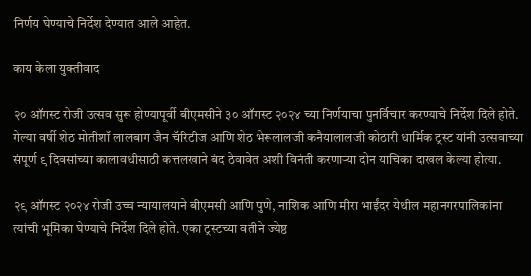निर्णय घेण्याचे निर्देश देण्यात आले आहेत.

काय केला युक्तीवाद

२० ऑगस्ट रोजी उत्सव सुरू होण्यापूर्वी बीएमसीने ३० ऑगस्ट २०२४ च्या निर्णयाचा पुनर्विचार करण्याचे निर्देश दिले होते. गेल्या वर्षी शेठ मोतीशॉ लालबाग जैन चॅरिटीज आणि शेठ भेरूलालजी कनैयालालजी कोठारी धार्मिक ट्रस्ट यांनी उत्सवाच्या संपूर्ण ९ दिवसांच्या कालावधीसाठी कत्तलखाने बंद ठेवावेत अशी विनंती करणाऱ्या दोन याचिका दाखल केल्या होत्या.

२९ ऑगस्ट २०२४ रोजी उच्च न्यायालयाने बीएमसी आणि पुणे, नाशिक आणि मीरा भाईंदर येथील महानगरपालिकांना त्यांची भूमिका घेण्याचे निर्देश दिले होते. एका ट्रस्टच्या वतीने ज्येष्ठ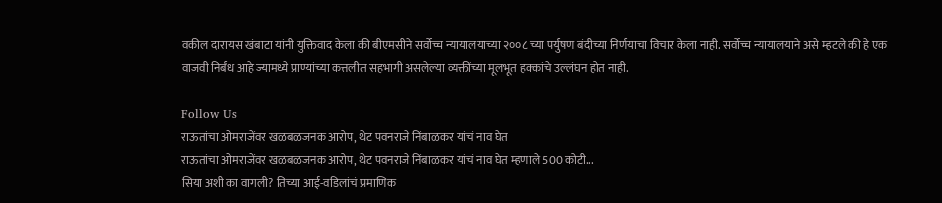वकील दारायस खंबाटा यांनी युक्तिवाद केला की बीएमसीने सर्वोच्च न्यायालयाच्या २००८ च्या पर्युषण बंदीच्या निर्णयाचा विचार केला नाही. सर्वोच्च न्यायालयाने असे म्हटले की हे एक वाजवी निर्बंध आहे ज्यामध्ये प्राण्यांच्या कत्तलीत सहभागी असलेल्या व्यक्तींच्या मूलभूत हक्कांचे उल्लंघन होत नाही.

Follow Us
राऊतांचा ओमराजेंवर खळबळजनक आरोप, थेट पवनराजे निंबाळकर यांचं नाव घेत
राऊतांचा ओमराजेंवर खळबळजनक आरोप, थेट पवनराजे निंबाळकर यांचं नाव घेत म्हणाले 500 कोटी...
सिया अशी का वागली? तिच्या आई-वडिलांचं प्रमाणिक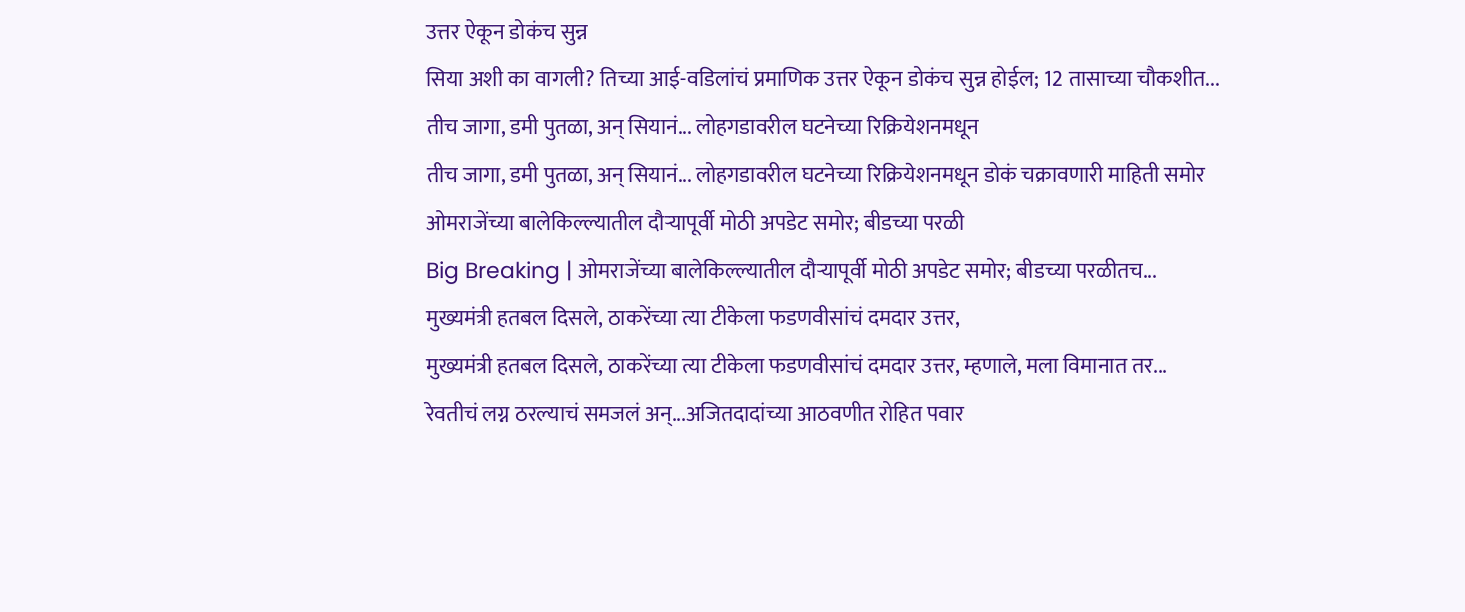उत्तर ऐकून डोकंच सुन्न
सिया अशी का वागली? तिच्या आई-वडिलांचं प्रमाणिक उत्तर ऐकून डोकंच सुन्न होईल; 12 तासाच्या चौकशीत...
तीच जागा, डमी पुतळा, अन् सियानं... लोहगडावरील घटनेच्या रिक्रियेशनमधून
तीच जागा, डमी पुतळा, अन् सियानं... लोहगडावरील घटनेच्या रिक्रियेशनमधून डोकं चक्रावणारी माहिती समोर
ओमराजेंच्या बालेकिल्ल्यातील दौऱ्यापूर्वी मोठी अपडेट समोर; बीडच्या परळी
Big Breaking | ओमराजेंच्या बालेकिल्ल्यातील दौऱ्यापूर्वी मोठी अपडेट समोर; बीडच्या परळीतच...
मुख्यमंत्री हतबल दिसले, ठाकरेंच्या त्या टीकेला फडणवीसांचं दमदार उत्तर,
मुख्यमंत्री हतबल दिसले, ठाकरेंच्या त्या टीकेला फडणवीसांचं दमदार उत्तर, म्हणाले, मला विमानात तर...
रेवतीचं लग्न ठरल्याचं समजलं अन्...अजितदादांच्या आठवणीत रोहित पवार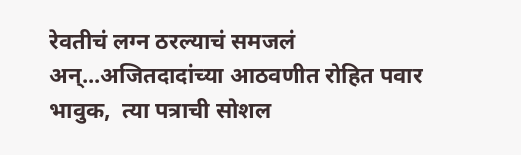रेवतीचं लग्न ठरल्याचं समजलं अन्...अजितदादांच्या आठवणीत रोहित पवार भावुक,  त्या पत्राची सोशल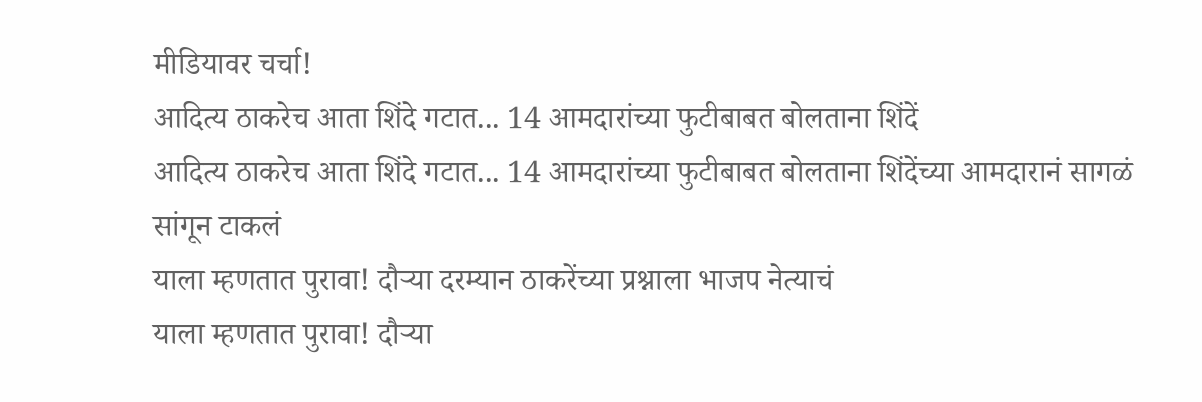मीडियावर चर्चा!
आदित्य ठाकरेच आता शिंदे गटात... 14 आमदारांच्या फुटीबाबत बोलताना शिंदें
आदित्य ठाकरेच आता शिंदे गटात... 14 आमदारांच्या फुटीबाबत बोलताना शिंदेंच्या आमदारानं सागळं सांगून टाकलं
याला म्हणतात पुरावा! दौऱ्या दरम्यान ठाकरेंच्या प्रश्नाला भाजप नेत्याचं
याला म्हणतात पुरावा! दौऱ्या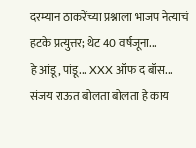दरम्यान ठाकरेंच्या प्रश्नाला भाजप नेत्याचं हटके प्रत्युत्तर; थेट 40 वर्षजूना...
हे आंडू, पांडू... XXX ऑफ द बॉस... संजय राऊत बोलता बोलता हे काय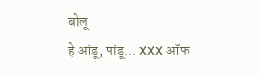बोलू
हे आंडू, पांडू... XXX ऑफ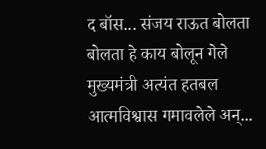द बॉस... संजय राऊत बोलता बोलता हे काय बोलून गेले
मुख्यमंत्री अत्यंत हतबल आत्मविश्वास गमावलेले अन्...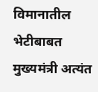विमानातील भेटीबाबत
मुख्यमंत्री अत्यंत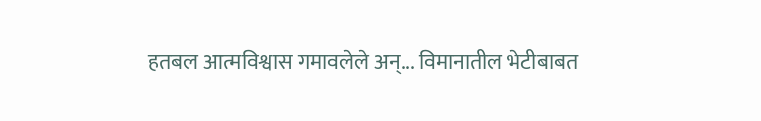हतबल आत्मविश्वास गमावलेले अन्... विमानातील भेटीबाबत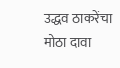उद्धव ठाकरेंचा मोठा दावा